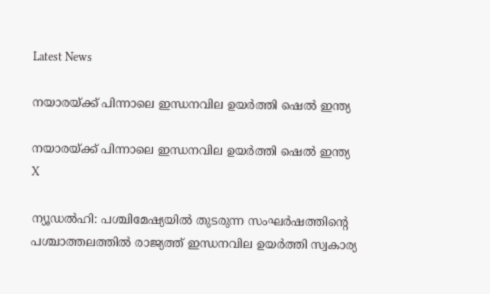Latest News

നയാരയ്ക്ക് പിന്നാലെ ഇന്ധനവില ഉയര്‍ത്തി ഷെല്‍ ഇന്ത്യ

നയാരയ്ക്ക് പിന്നാലെ ഇന്ധനവില ഉയര്‍ത്തി ഷെല്‍ ഇന്ത്യ
X

ന്യൂഡല്‍ഹി: പശ്ചിമേഷ്യയില്‍ തുടരുന്ന സംഘര്‍ഷത്തിന്റെ പശ്ചാത്തലത്തില്‍ രാജ്യത്ത് ഇന്ധനവില ഉയര്‍ത്തി സ്വകാര്യ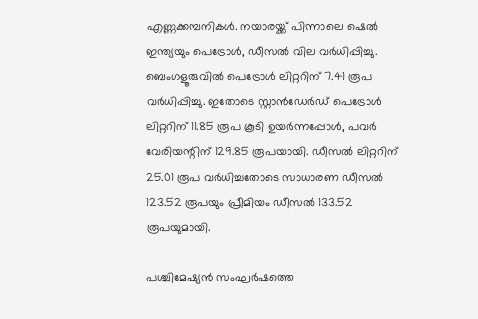എണ്ണക്കമ്പനികള്‍. നയാരയ്ക്ക് പിന്നാലെ ഷെല്‍ ഇന്ത്യയും പെട്രോള്‍, ഡീസല്‍ വില വര്‍ധിപ്പിച്ചു. ബെംഗളൂരുവില്‍ പെട്രോള്‍ ലിറ്ററിന് 7.41 രൂപ വര്‍ധിപ്പിച്ചു. ഇതോടെ സ്റ്റാന്‍ഡേര്‍ഡ് പെട്രോള്‍ ലിറ്ററിന് 11.85 രൂപ കൂടി ഉയര്‍ന്നപ്പോള്‍, പവര്‍ വേരിയന്റിന് 129.85 രൂപയായി. ഡീസല്‍ ലിറ്ററിന് 25.01 രൂപ വര്‍ധിച്ചതോടെ സാധാരണ ഡീസല്‍ 123.52 രൂപയും പ്രീമിയം ഡീസല്‍ 133.52 രൂപയുമായി.

പശ്ചിമേഷ്യന്‍ സംഘര്‍ഷത്തെ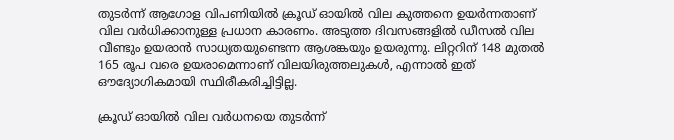തുടര്‍ന്ന് ആഗോള വിപണിയില്‍ ക്രൂഡ് ഓയില്‍ വില കുത്തനെ ഉയര്‍ന്നതാണ് വില വര്‍ധിക്കാനുള്ള പ്രധാന കാരണം. അടുത്ത ദിവസങ്ങളില്‍ ഡീസല്‍ വില വീണ്ടും ഉയരാന്‍ സാധ്യതയുണ്ടെന്ന ആശങ്കയും ഉയരുന്നു. ലിറ്ററിന് 148 മുതല്‍ 165 രൂപ വരെ ഉയരാമെന്നാണ് വിലയിരുത്തലുകള്‍, എന്നാല്‍ ഇത് ഔദ്യോഗികമായി സ്ഥിരീകരിച്ചിട്ടില്ല.

ക്രൂഡ് ഓയില്‍ വില വര്‍ധനയെ തുടര്‍ന്ന്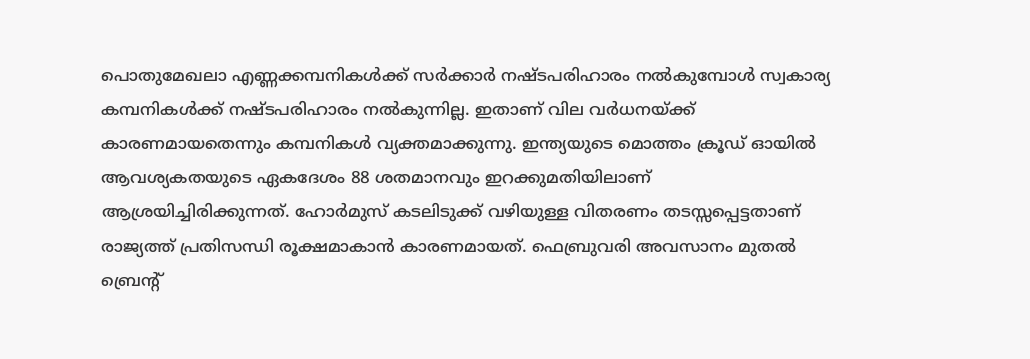പൊതുമേഖലാ എണ്ണക്കമ്പനികള്‍ക്ക് സര്‍ക്കാര്‍ നഷ്ടപരിഹാരം നല്‍കുമ്പോള്‍ സ്വകാര്യ കമ്പനികള്‍ക്ക് നഷ്ടപരിഹാരം നല്‍കുന്നില്ല. ഇതാണ് വില വര്‍ധനയ്ക്ക് കാരണമായതെന്നും കമ്പനികള്‍ വ്യക്തമാക്കുന്നു. ഇന്ത്യയുടെ മൊത്തം ക്രൂഡ് ഓയില്‍ ആവശ്യകതയുടെ ഏകദേശം 88 ശതമാനവും ഇറക്കുമതിയിലാണ് ആശ്രയിച്ചിരിക്കുന്നത്. ഹോര്‍മുസ് കടലിടുക്ക് വഴിയുള്ള വിതരണം തടസ്സപ്പെട്ടതാണ് രാജ്യത്ത് പ്രതിസന്ധി രൂക്ഷമാകാന്‍ കാരണമായത്. ഫെബ്രുവരി അവസാനം മുതല്‍ ബ്രെന്റ്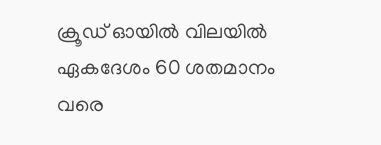ക്രൂഡ് ഓയില്‍ വിലയില്‍ ഏകദേശം 60 ശതമാനം വരെ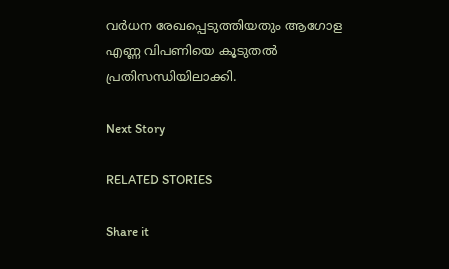വര്‍ധന രേഖപ്പെടുത്തിയതും ആഗോള എണ്ണ വിപണിയെ കൂടുതല്‍ പ്രതിസന്ധിയിലാക്കി.

Next Story

RELATED STORIES

Share it